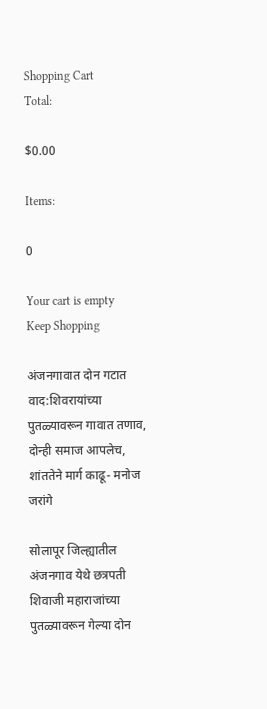Shopping Cart
Total:

$0.00

Items:

0

Your cart is empty
Keep Shopping

अंजनगावात दोन गटात वाद:शिवरायांच्या पुतळ्यावरून गावात तणाव, दोन्ही समाज आपलेच, शांततेने मार्ग काढू- मनोज जरांगे

सोलापूर जिल्ह्यातील अंजनगाव येथे छत्रपती शिवाजी महाराजांच्या पुतळ्यावरून गेल्या दोन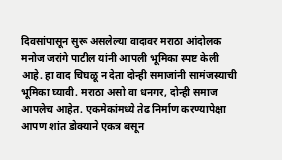दिवसांपासून सुरू असलेल्या वादावर मराठा आंदोलक मनोज जरांगे पाटील यांनी आपली भूमिका स्पष्ट केली आहे. हा वाद चिघळू न देता दोन्ही समाजांनी सामंजस्याची भूमिका घ्यावी. मराठा असो वा धनगर, दोन्ही समाज आपलेच आहेत. एकमेकांमध्ये तेढ निर्माण करण्यापेक्षा आपण शांत डोक्याने एकत्र बसून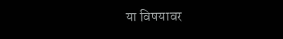या विषयावर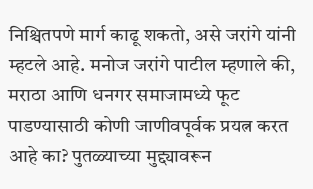निश्चितपणे मार्ग काढू शकतो, असे जरांगे यांनी म्हटले आहे. मनोज जरांगे पाटील म्हणाले की, मराठा आणि धनगर समाजामध्ये फूट पाडण्यासाठी कोणी जाणीवपूर्वक प्रयत्न करत आहे का? पुतळ्याच्या मुद्द्यावरून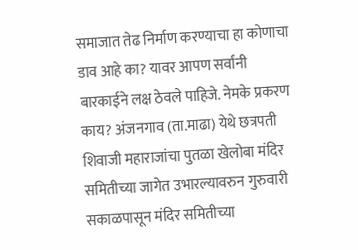समाजात तेढ निर्माण करण्याचा हा कोणाचा डाव आहे का? यावर आपण सर्वांनी बारकाईने लक्ष ठेवले पाहिजे. नेमके प्रकरण काय? अंजनगाव (ता.माढा) येथे छत्रपती शिवाजी महाराजांचा पुतळा खेलोबा मंदिर समितीच्या जागेत उभारल्यावरुन गुरुवारी सकाळपासून मंदिर समितीच्या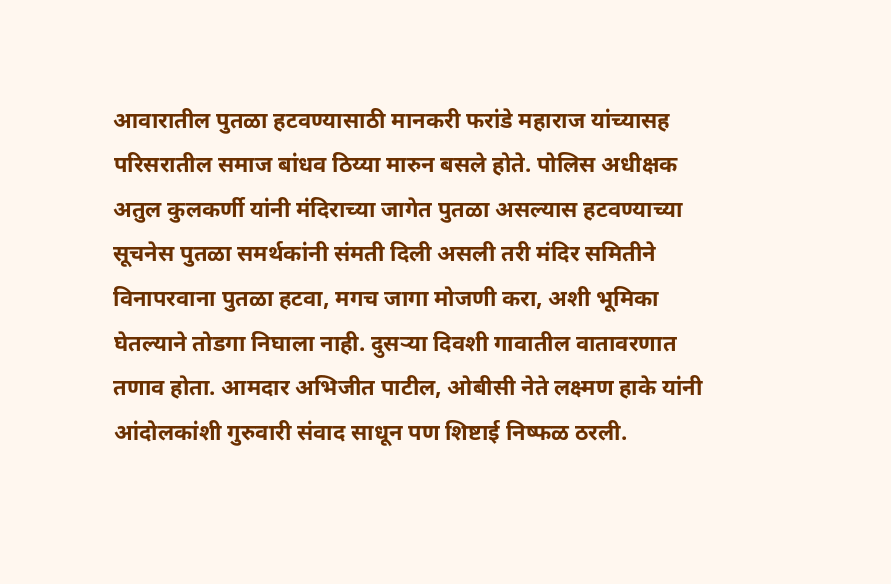आवारातील पुतळा हटवण्यासाठी मानकरी फरांडे महाराज यांच्यासह परिसरातील समाज बांधव ठिय्या मारुन बसले होते. पोलिस अधीक्षक अतुल कुलकर्णी यांनी मंदिराच्या जागेत पुतळा असल्यास हटवण्याच्या सूचनेस पुतळा समर्थकांनी संमती दिली असली तरी मंदिर समितीने विनापरवाना पुतळा हटवा, मगच जागा मोजणी करा, अशी भूमिका घेतल्याने तोडगा निघाला नाही. दुसऱ्या दिवशी गावातील वातावरणात तणाव होता. आमदार अभिजीत पाटील, ओबीसी नेते लक्ष्मण हाके यांनी आंदोलकांशी गुरुवारी संवाद साधून पण शिष्टाई निष्फळ ठरली.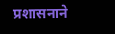प्रशासनाने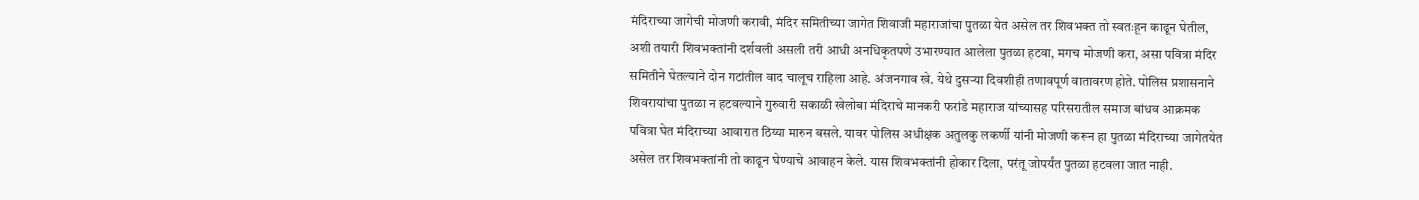मंदिराच्या जागेची मोजणी करावी, मंदिर समितीच्या जागेत शिवाजी महाराजांचा पुतळा येत असेल तर शिवभक्त तो स्वतःहून काढून घेतील, अशी तयारी शिवभक्तांनी दर्शवली असली तरी आधी अनधिकृतपणे उभारण्यात आलेला पुतळा हटवा, मगच मोजणी करा, असा पवित्रा मंदिर समितीने घेतल्याने दोन गटांतील वाद चालूच राहिला आहे. अंजनगाव खे. येथे दुसऱ्या दिवशीही तणावपूर्ण वातावरण होते. पोलिस प्रशासनाने शिवरायांचा पुतळा न हटवल्याने गुरुवारी सकाळी खेलोबा मंदिराचे मानकरी फरांडे महाराज यांच्यासह परिसरातील समाज बांधव आक्रमक पवित्रा घेत मंदिराच्या आवारात ठिय्या मारुन बसले. यावर पोलिस अधीक्षक अतुलकु लकर्णी यांनी मोजणी करून हा पुतळा मंदिराच्या जागेतयेत असेल तर शिवभक्तांनी तो काढून घेण्याचे आवाहन केले. यास शिवभक्तांनी होकार दिला, परंतू जोपर्यंत पुतळा हटवला जात नाही.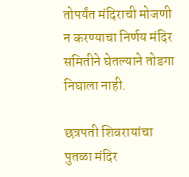तोपर्यंत मंदिराची मोजणी न करण्याचा निर्णय मंदिर समितीने घेतल्याने तोडगा निघाला नाही.

छत्रपती शिवरायांचा पुतळा मंदिर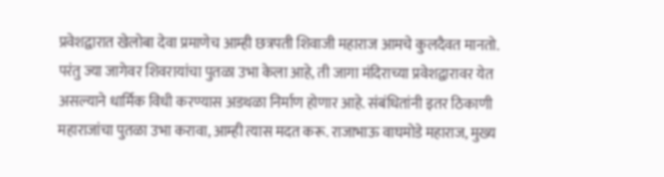प्रवेशद्वारात खेलोबा देवा प्रमाणेच आम्ही छत्रपती शिवाजी महाराज आमचे कुलदैवत मानतो. परंतु ज्या जागेवर शिवरायांचा पुतळा उभा केला आहे, ती जागा मंदिराच्या प्रवेशद्वारावर येत असल्याने धार्मिक विधी करण्यास अडथळा निर्माण होणार आहे. संबंधितांनी इतर ठिकाणी महाराजांचा पुतळा उभा करावा, आम्ही त्यास मदत करू. राजाभाऊ वाघमोडे महाराज, मुख्य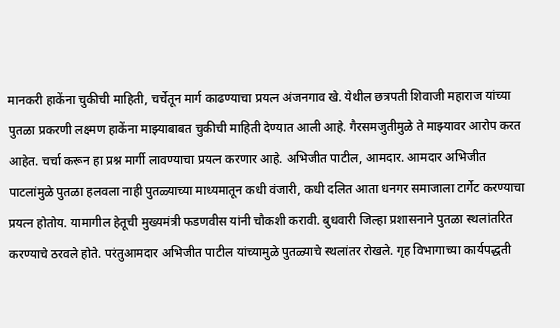मानकरी हाकेंना चुकीची माहिती, चर्चेतून मार्ग काढण्याचा प्रयत्न अंजनगाव खे. येथील छत्रपती शिवाजी महाराज यांच्या पुतळा प्रकरणी लक्ष्मण हाकेंना माझ्याबाबत चुकीची माहिती देण्यात आली आहे. गैरसमजुतीमुळे ते माझ्यावर आरोप करत आहेत. चर्चा करून हा प्रश्न मार्गी लावण्याचा प्रयत्न करणार आहे. अभिजीत पाटील, आमदार. आमदार अभिजीत पाटलांमुळे पुतळा हलवला नाही पुतळ्याच्या माध्यमातून कधी वंजारी, कधी दलित आता धनगर समाजाला टार्गेट करण्याचा प्रयत्न होतोय. यामागील हेतूची मुख्यमंत्री फडणवीस यांनी चौकशी करावी. बुधवारी जिल्हा प्रशासनाने पुतळा स्थलांतरित करण्याचे ठरवले होते. परंतुआमदार अभिजीत पाटील यांच्यामुळे पुतळ्याचे स्थलांतर रोखले. गृह विभागाच्या कार्यपद्धती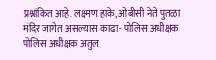प्रश्नांकित आहे. लक्ष्मण हाके, ओबीसी नेते पुतळा मंदिर जागेत असल्यास काढा- पोलिस अधीक्षक पोलिस अधीक्षक अतुल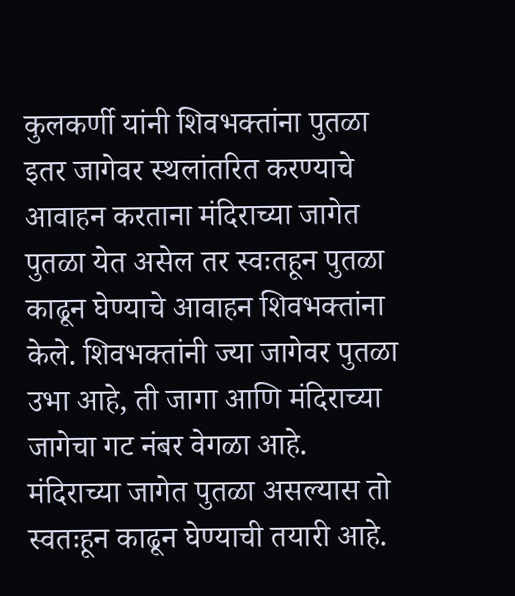कुलकर्णी यांनी शिवभक्तांना पुतळा इतर जागेवर स्थलांतरित करण्याचे आवाहन करताना मंदिराच्या जागेत पुतळा येत असेल तर स्वःतहून पुतळा काढून घेण्याचे आवाहन शिवभक्तांना केले. शिवभक्तांनी ज्या जागेवर पुतळा उभा आहे, ती जागा आणि मंदिराच्या जागेचा गट नंबर वेगळा आहे. मंदिराच्या जागेत पुतळा असल्यास तो स्वतःहून काढून घेण्याची तयारी आहे.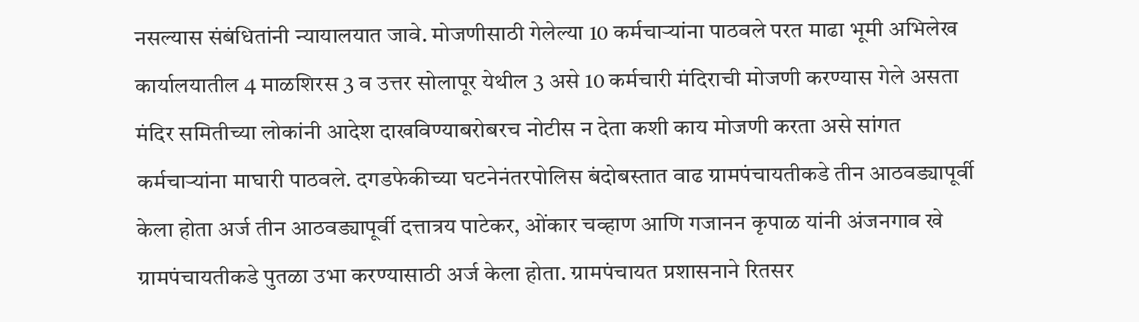नसल्यास संबंधितांनी न्यायालयात जावे. मोजणीसाठी गेलेल्या 10 कर्मचाऱ्यांना पाठवले परत माढा भूमी अभिलेख कार्यालयातील 4 माळशिरस 3 व उत्तर सोलापूर येथील 3 असे 10 कर्मचारी मंदिराची मोजणी करण्यास गेले असता मंदिर समितीच्या लोकांनी आदेश दाखविण्याबरोबरच नोटीस न देता कशी काय मोजणी करता असे सांगत कर्मचाऱ्यांना माघारी पाठवले. दगडफेकीच्या घटनेनंतरपोलिस बंदोबस्तात वाढ ग्रामपंचायतीकडे तीन आठवड्यापूर्वी केला होता अर्ज तीन आठवड्यापूर्वी दत्तात्रय पाटेकर, ओंकार चव्हाण आणि गजानन कृपाळ यांनी अंजनगाव खे ग्रामपंचायतीकडे पुतळा उभा करण्यासाठी अर्ज केला होता. ग्रामपंचायत प्रशासनाने रितसर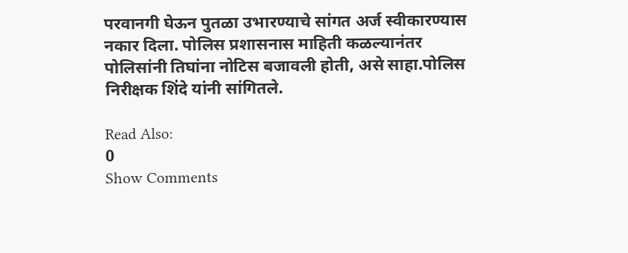परवानगी घेऊन पुतळा उभारण्याचे सांगत अर्ज स्वीकारण्यास नकार दिला. पोलिस प्रशासनास माहिती कळल्यानंतर पोलिसांनी तिघांना नोटिस बजावली होती, असे साहा.पोलिस निरीक्षक शिंदे यांनी सांगितले.

Read Also:
0
Show Comments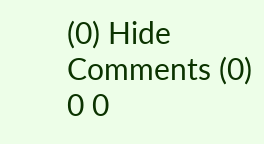(0) Hide Comments (0)
0 0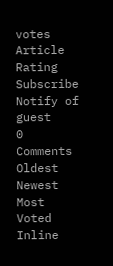votes
Article Rating
Subscribe
Notify of
guest
0 Comments
Oldest
Newest Most Voted
Inline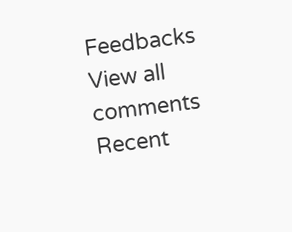Feedbacks
View all comments
Recent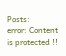Posts:
error: Content is protected !!